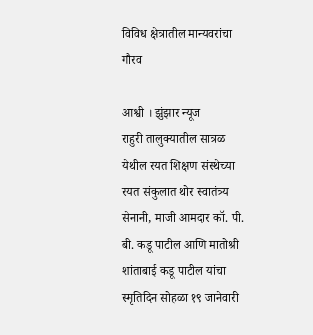विविध क्षेत्रातील मान्यवरांचा गौरव

आश्वी । झुंझार न्यूज
राहुरी तालुक्यातील सात्रळ येथील रयत शिक्षण संस्थेच्या रयत संकुलात थोर स्वातंत्र्य सेनानी, माजी आमदार कॉ. पी. बी. कडू पाटील आणि मातोश्री शांताबाई कडू पाटील यांचा स्मृतिदिन सोहळा १९ जानेवारी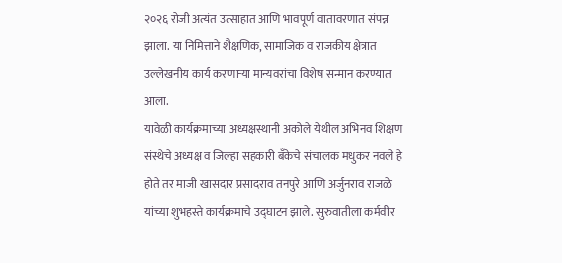२०२६ रोजी अत्यंत उत्साहात आणि भावपूर्ण वातावरणात संपन्न झाला. या निमित्ताने शैक्षणिक, सामाजिक व राजकीय क्षेत्रात उल्लेखनीय कार्य करणाऱ्या मान्यवरांचा विशेष सन्मान करण्यात आला.
यावेळी कार्यक्रमाच्या अध्यक्षस्थानी अकोले येथील अभिनव शिक्षण संस्थेचे अध्यक्ष व जिल्हा सहकारी बँकेचे संचालक मधुकर नवले हे होते तर माजी खासदार प्रसादराव तनपुरे आणि अर्जुनराव राजळे यांच्या शुभहस्ते कार्यक्रमाचे उद्घाटन झाले. सुरुवातीला कर्मवीर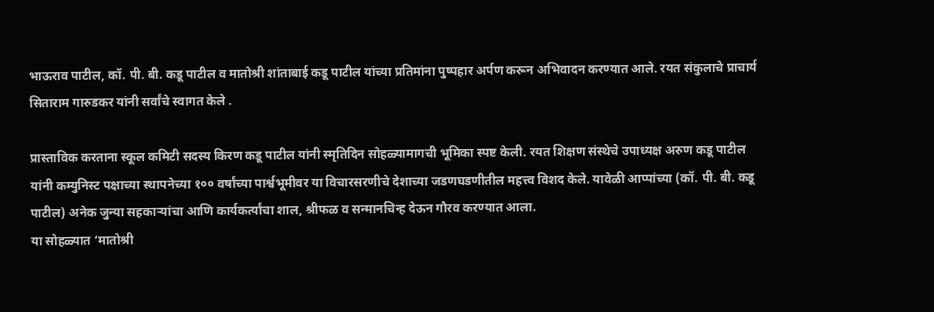भाऊराव पाटील, कॉ. पी. बी. कडू पाटील व मातोश्री शांताबाई कडू पाटील यांच्या प्रतिमांना पुष्पहार अर्पण करून अभिवादन करण्यात आले. रयत संकुलाचे प्राचार्य सिताराम गारुडकर यांनी सर्वांचे स्वागत केले .

प्रास्ताविक करताना स्कूल कमिटी सदस्य किरण कडू पाटील यांनी स्मृतिदिन सोहळ्यामागची भूमिका स्पष्ट केली. रयत शिक्षण संस्थेचे उपाध्यक्ष अरुण कडू पाटील यांनी कम्युनिस्ट पक्षाच्या स्थापनेच्या १०० वर्षांच्या पार्श्वभूमीवर या विचारसरणीचे देशाच्या जडणघडणीतील महत्त्व विशद केले. यावेळी आप्पांच्या (कॉ. पी. बी. कडू पाटील) अनेक जुन्या सहकाऱ्यांचा आणि कार्यकर्त्यांचा शाल, श्रीफळ व सन्मानचिन्ह देऊन गौरव करण्यात आला.
या सोहळ्यात ‘मातोश्री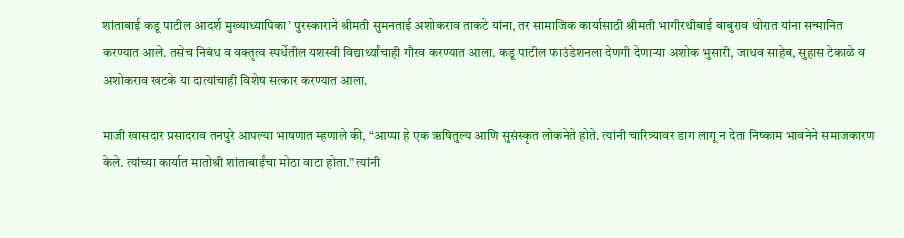शांताबाई कडू पाटील आदर्श मुख्याध्यापिका’ पुरस्काराने श्रीमती सुमनताई अशोकराव ताकटे यांना, तर सामाजिक कार्यासाठी श्रीमती भागीरथीबाई बाबुराव थोरात यांना सन्मानित करण्यात आले. तसेच निबंध व वक्तृत्व स्पर्धेतील यशस्वी विद्यार्थ्यांचाही गौरव करण्यात आला. कडू पाटील फाउंडेशनला देणगी देणाऱ्या अशोक भुसारी, जाधव साहेब, सुहास टेकाळे व अशोकराव खटके या दात्यांचाही विशेष सत्कार करण्यात आला.

माजी खासदार प्रसादराव तनपुरे आपल्या भाषणात म्हणाले की, “आप्पा हे एक ऋषितुल्य आणि सुसंस्कृत लोकनेते होते. त्यांनी चारित्र्यावर डाग लागू न देता निष्काम भावनेने समाजकारण केले. त्यांच्या कार्यात मातोश्री शांताबाईंचा मोठा वाटा होता.” त्यांनी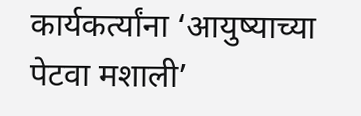कार्यकर्त्यांना ‘आयुष्याच्या पेटवा मशाली’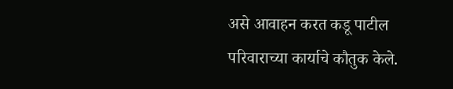असे आवाहन करत कडू पाटील परिवाराच्या कार्याचे कौतुक केले.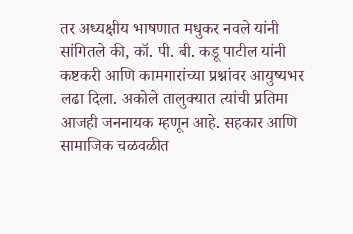तर अध्यक्षीय भाषणात मधुकर नवले यांनी सांगितले की, कॉ. पी. बी. कडू पाटील यांनी कष्टकरी आणि कामगारांच्या प्रश्नांवर आयुष्यभर लढा दिला. अकोले तालुक्यात त्यांची प्रतिमा आजही जननायक म्हणून आहे. सहकार आणि सामाजिक चळवळीत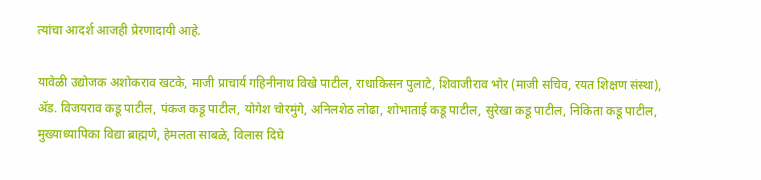त्यांचा आदर्श आजही प्रेरणादायी आहे.

यावेळी उद्योजक अशोकराव खटके, माजी प्राचार्य गहिनीनाथ विखे पाटील, राधाकिसन पुलाटे, शिवाजीराव भोर (माजी सचिव, रयत शिक्षण संस्था), ॲड. विजयराव कडू पाटील, पंकज कडू पाटील, योगेश चोरमुंगे, अनिलशेठ लोढा, शोभाताई कडू पाटील, सुरेखा कडू पाटील, निकिता कडू पाटील, मुख्याध्यापिका विद्या ब्राह्मणे, हेमलता साबळे, विलास दिघे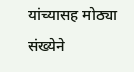यांच्यासह मोठ्या संख्येने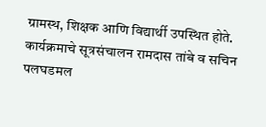ग्रामस्थ, शिक्षक आणि विद्यार्थी उपस्थित होते.
कार्यक्रमाचे सूत्रसंचालन रामदास तांबे व सचिन पलघडमल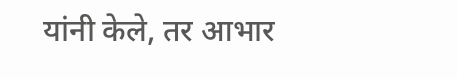यांनी केले, तर आभार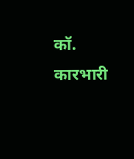कॉ. कारभारी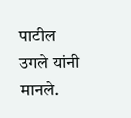पाटील उगले यांनी मानले.